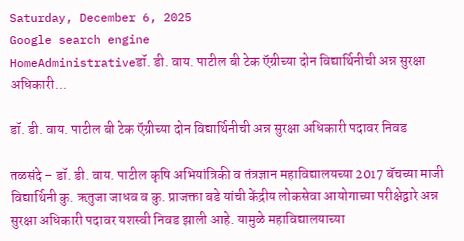Saturday, December 6, 2025
Google search engine
HomeAdministrativeडॉ. डी. वाय. पाटील बी टेक ऍग्रीच्या दोन विद्यार्थिनीची अन्न सुरक्षा अधिकारी...

डॉ. डी. वाय. पाटील बी टेक ऍग्रीच्या दोन विद्यार्थिनीची अन्न सुरक्षा अधिकारी पदावर निवड

तळसंदे – डॉ. डी. वाय. पाटील कृषि अभियांत्रिकी व तंत्रज्ञान महाविद्यालयच्या 2017 बॅचच्या माजी विद्यार्थिनी कु. ऋतुजा जाधव व कु. प्राजक्ता बडे यांची केंद्रीय लोकसेवा आयोगाच्या परीक्षेद्वारे अन्न सुरक्षा अधिकारी पदावर यशस्वी निवड झाली आहे. यामुळे महाविद्यालयाच्या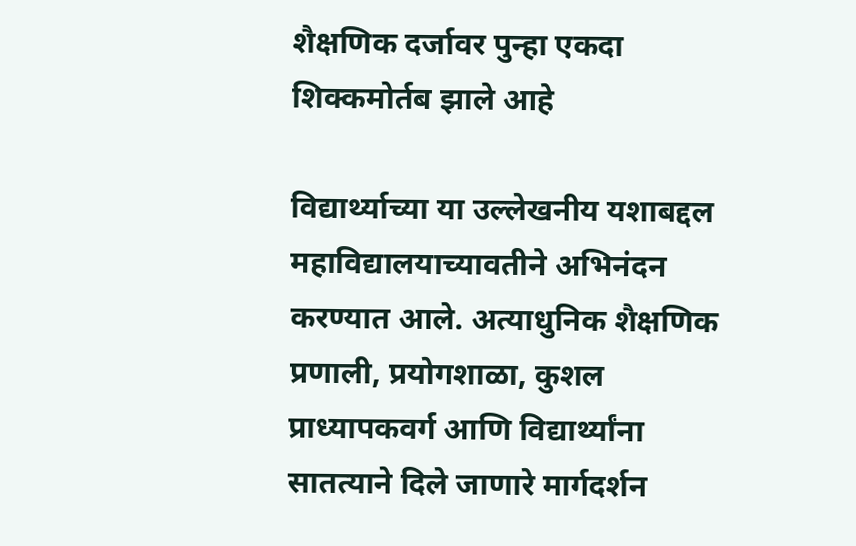शैक्षणिक दर्जावर पुन्हा एकदा शिक्कमोर्तब झाले आहे

विद्यार्थ्याच्या या उल्लेखनीय यशाबद्दल महाविद्यालयाच्यावतीने अभिनंदन करण्यात आले. अत्याधुनिक शैक्षणिक प्रणाली, प्रयोगशाळा, कुशल प्राध्यापकवर्ग आणि विद्यार्थ्यांना सातत्याने दिले जाणारे मार्गदर्शन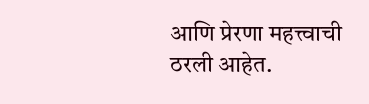आणि प्रेरणा महत्त्वाची ठरली आहेत.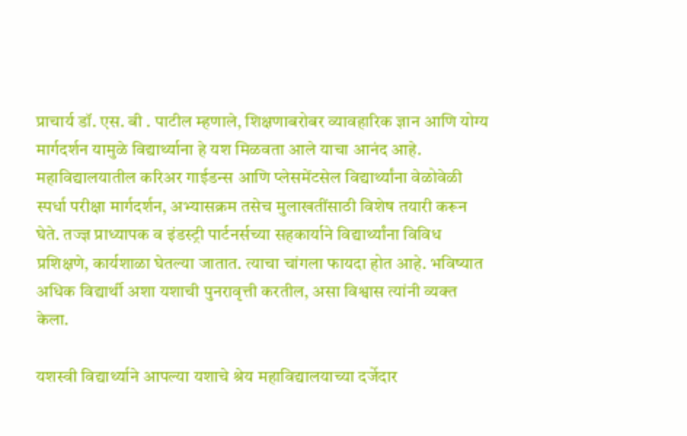प्राचार्य डॉ. एस. बी . पाटील म्हणाले, शिक्षणाबरोबर व्यावहारिक ज्ञान आणि योग्य मार्गदर्शन यामुळे विद्यार्थ्याना हे यश मिळवता आले याचा आनंद आहे. महाविद्यालयातील करिअर गाईडन्स आणि प्लेसमेंटसेल विद्यार्थ्यांना वेळोवेळी स्पर्धा परीक्षा मार्गदर्शन, अभ्यासक्रम तसेच मुलाखतींसाठी विशेष तयारी करून घेते. तज्ज्ञ प्राध्यापक व इंडस्ट्री पार्टनर्सच्या सहकार्याने विद्यार्थ्यांना विविध प्रशिक्षणे, कार्यशाळा घेतल्या जातात. त्याचा चांगला फायदा होत आहे. भविष्यात अधिक विद्यार्थी अशा यशाची पुनरावृत्ती करतील, असा विश्वास त्यांनी व्यक्त केला.

यशस्वी विद्यार्थ्याने आपल्या यशाचे श्रेय महाविद्यालयाच्या दर्जेदार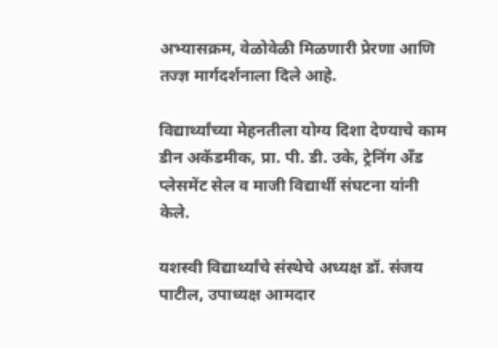अभ्यासक्रम, वेळोवेळी मिळणारी प्रेरणा आणि तज्ज्ञ मार्गदर्शनाला दिले आहे.

विद्यार्थ्यांच्या मेहनतीला योग्य दिशा देण्याचे काम डीन अकॅडमीक, प्रा. पी. डी. उके, ट्रेनिंग अँड प्लेसमेंट सेल व माजी विद्यार्थी संघटना यांनी केले.

यशस्वी विद्यार्थ्यांचे संस्थेचे अध्यक्ष डॉ. संजय पाटील, उपाध्यक्ष आमदार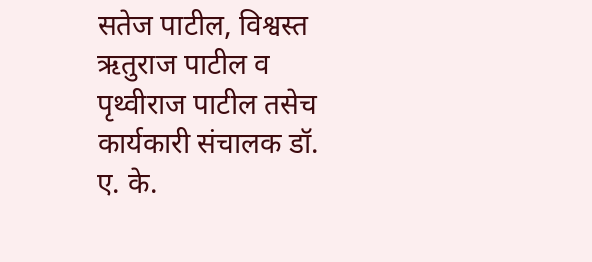सतेज पाटील, विश्वस्त ऋतुराज पाटील व पृथ्वीराज पाटील तसेच कार्यकारी संचालक डॉ. ए. के.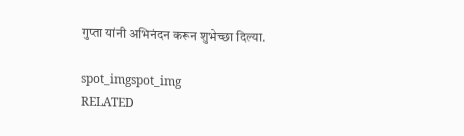गुप्ता यांनी अभिनंदन करून शुभेच्छा दिल्या.

spot_imgspot_img
RELATED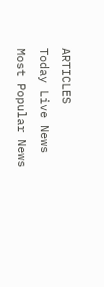ARTICLES
Today Live News
Most Popular News